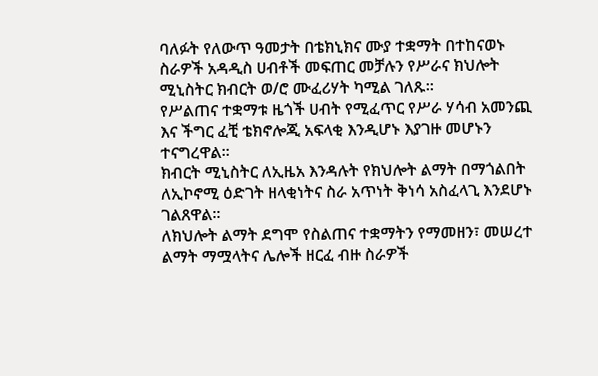ባለፉት የለውጥ ዓመታት በቴክኒክና ሙያ ተቋማት በተከናወኑ ስራዎች አዳዲስ ሀብቶች መፍጠር መቻሉን የሥራና ክህሎት ሚኒስትር ክብርት ወ/ሮ ሙፈሪሃት ካሚል ገለጹ።
የሥልጠና ተቋማቱ ዜጎች ሀብት የሚፈጥር የሥራ ሃሳብ አመንጪ እና ችግር ፈቺ ቴክኖሎጂ አፍላቂ እንዲሆኑ እያገዙ መሆኑን ተናግረዋል።
ክብርት ሚኒስትር ለኢዜአ እንዳሉት የክህሎት ልማት በማጎልበት ለኢኮኖሚ ዕድገት ዘላቂነትና ስራ አጥነት ቅነሳ አስፈላጊ እንደሆኑ ገልጸዋል።
ለክህሎት ልማት ደግሞ የስልጠና ተቋማትን የማመዘን፣ መሠረተ ልማት ማሟላትና ሌሎች ዘርፈ ብዙ ስራዎች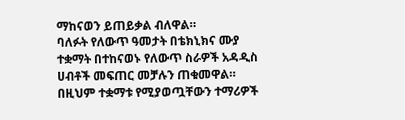ማከናወን ይጠይቃል ብለዋል።
ባለፉት የለውጥ ዓመታት በቴክኒክና ሙያ ተቋማት በተከናወኑ የለውጥ ስራዎች አዳዲስ ሀብቶች መፍጠር መቻሉን ጠቁመዋል።
በዚህም ተቋማቱ የሚያወጧቸውን ተማሪዎች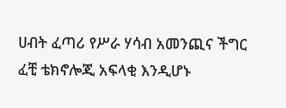ሀብት ፈጣሪ የሥራ ሃሳብ አመንጪና ችግር ፈቺ ቴክኖሎጂ አፍላቂ እንዲሆኑ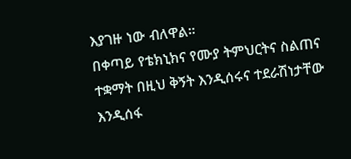እያገዙ ነው ብለዋል።
በቀጣይ የቴክኒክና የሙያ ትምህርትና ስልጠና ተቋማት በዚህ ቅኝት እንዲሰሩና ተደራሽነታቸው እንዲሰፋ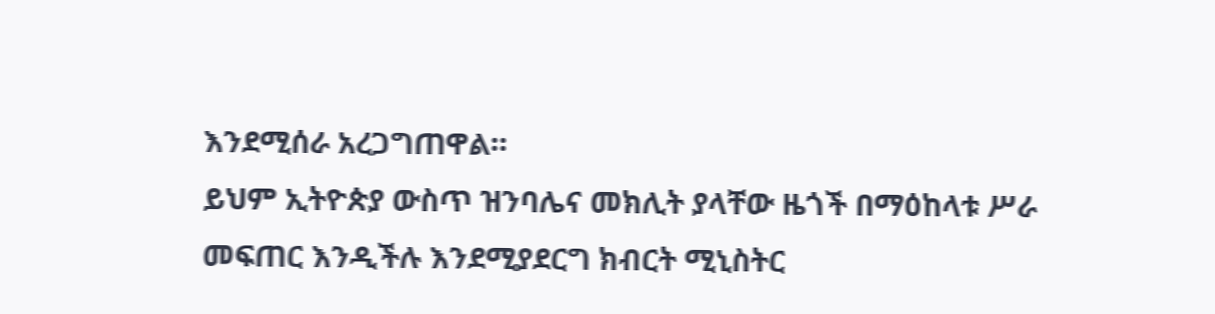እንደሚሰራ አረጋግጠዋል።
ይህም ኢትዮጵያ ውስጥ ዝንባሌና መክሊት ያላቸው ዜጎች በማዕከላቱ ሥራ መፍጠር እንዲችሉ እንደሚያደርግ ክብርት ሚኒስትር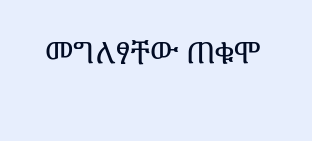መግለፃቸው ጠቁሞ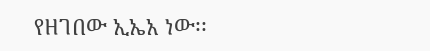የዘገበው ኢኤአ ነው፡፡